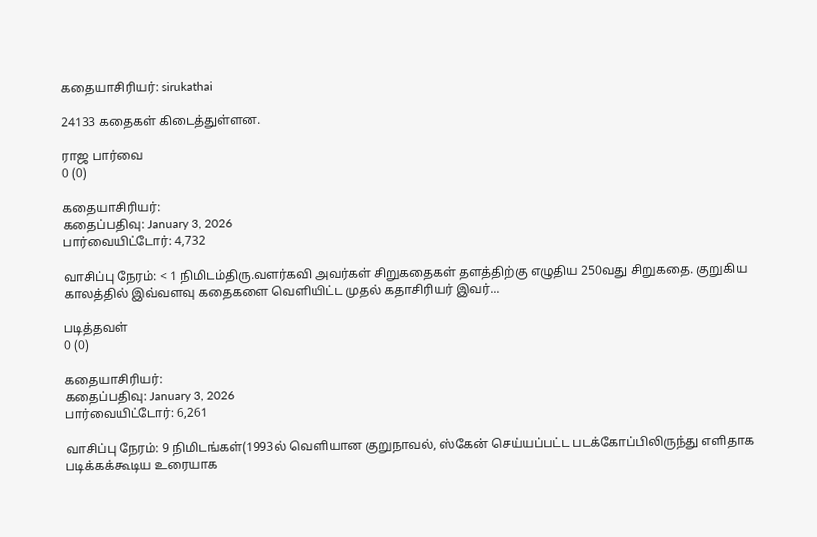கதையாசிரியர்: sirukathai

24133 கதைகள் கிடைத்துள்ளன.

ராஜ பார்வை
0 (0)

கதையாசிரியர்:
கதைப்பதிவு: January 3, 2026
பார்வையிட்டோர்: 4,732

வாசிப்பு நேரம்: < 1 நிமிடம்திரு.வளர்கவி அவர்கள் சிறுகதைகள் தளத்திற்கு எழுதிய 250வது சிறுகதை. குறுகிய காலத்தில் இவ்வளவு கதைகளை வெளியிட்ட முதல் கதாசிரியர் இவர்...

படித்தவள்
0 (0)

கதையாசிரியர்:
கதைப்பதிவு: January 3, 2026
பார்வையிட்டோர்: 6,261

வாசிப்பு நேரம்: 9 நிமிடங்கள்(1993ல் வெளியான குறுநாவல், ஸ்கேன் செய்யப்பட்ட படக்கோப்பிலிருந்து எளிதாக படிக்கக்கூடிய உரையாக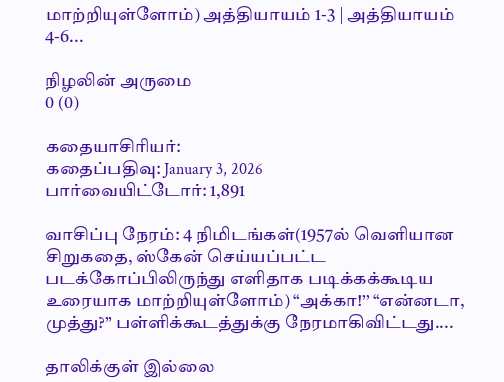மாற்றியுள்ளோம்) அத்தியாயம் 1-3 | அத்தியாயம் 4-6...

நிழலின் அருமை
0 (0)

கதையாசிரியர்:
கதைப்பதிவு: January 3, 2026
பார்வையிட்டோர்: 1,891

வாசிப்பு நேரம்: 4 நிமிடங்கள்(1957ல் வெளியான சிறுகதை, ஸ்கேன் செய்யப்பட்ட படக்கோப்பிலிருந்து எளிதாக படிக்கக்கூடிய உரையாக மாற்றியுள்ளோம்) “அக்கா!’’ “என்னடா, முத்து?” பள்ளிக்கூடத்துக்கு நேரமாகிவிட்டது....

தாலிக்குள் இல்லை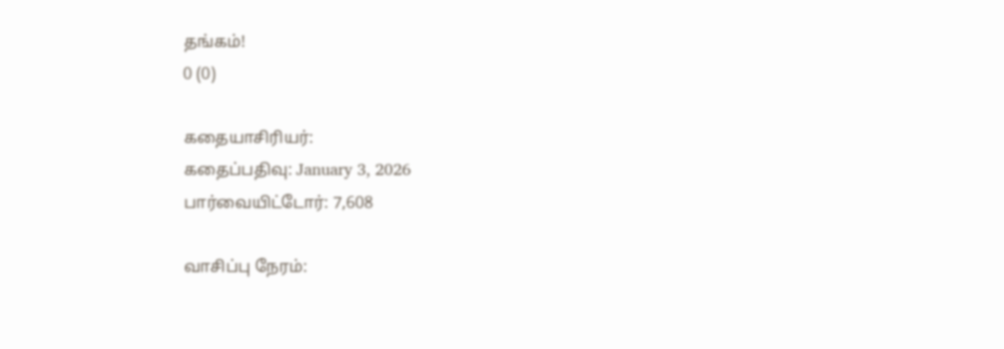தங்கம்!
0 (0)

கதையாசிரியர்:
கதைப்பதிவு: January 3, 2026
பார்வையிட்டோர்: 7,608

வாசிப்பு நேரம்: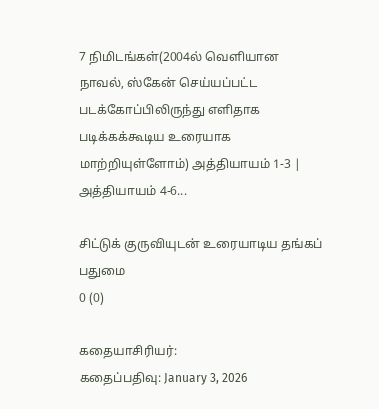7 நிமிடங்கள்(2004ல் வெளியான நாவல், ஸ்கேன் செய்யப்பட்ட படக்கோப்பிலிருந்து எளிதாக படிக்கக்கூடிய உரையாக மாற்றியுள்ளோம்) அத்தியாயம் 1-3 | அத்தியாயம் 4-6...

சிட்டுக் குருவியுடன் உரையாடிய தங்கப் பதுமை
0 (0)

கதையாசிரியர்:
கதைப்பதிவு: January 3, 2026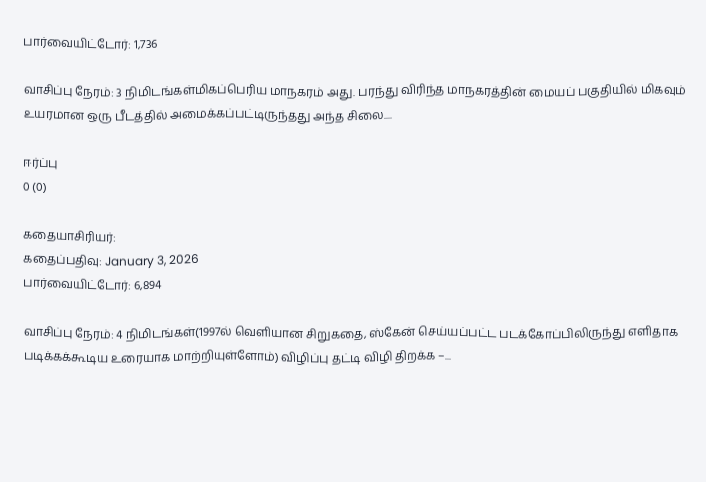பார்வையிட்டோர்: 1,736

வாசிப்பு நேரம்: 3 நிமிடங்கள்மிகப்பெரிய மாநகரம் அது. பரந்து விரிந்த மாநகரத்தின் மையப் பகுதியில் மிகவும் உயரமான ஒரு பீடத்தில் அமைக்கப்பட்டிருந்தது அந்த சிலை....

ஈர்ப்பு
0 (0)

கதையாசிரியர்:
கதைப்பதிவு: January 3, 2026
பார்வையிட்டோர்: 6,894

வாசிப்பு நேரம்: 4 நிமிடங்கள்(1997ல் வெளியான சிறுகதை, ஸ்கேன் செய்யப்பட்ட படக்கோப்பிலிருந்து எளிதாக படிக்கக்கூடிய உரையாக மாற்றியுள்ளோம்) விழிப்பு தட்டி விழி திறக்க –...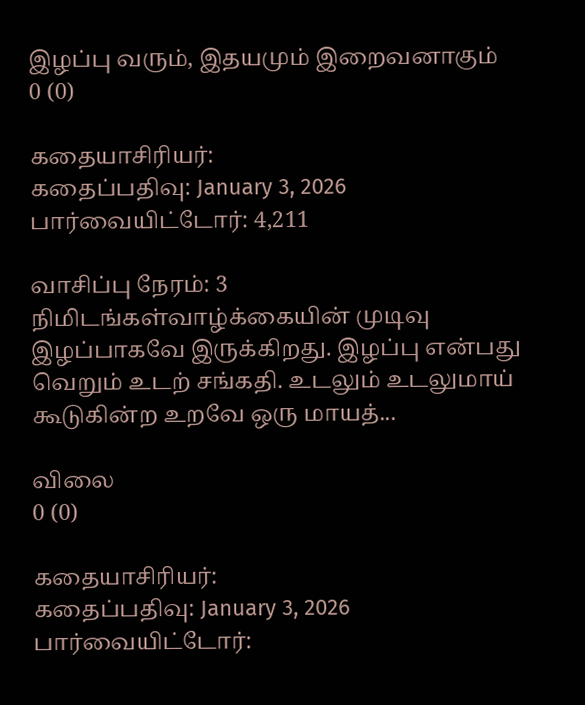இழப்பு வரும், இதயமும் இறைவனாகும்
0 (0)

கதையாசிரியர்:
கதைப்பதிவு: January 3, 2026
பார்வையிட்டோர்: 4,211

வாசிப்பு நேரம்: 3 நிமிடங்கள்வாழ்க்கையின் முடிவு இழப்பாகவே இருக்கிறது. இழப்பு என்பது வெறும் உடற் சங்கதி. உடலும் உடலுமாய் கூடுகின்ற உறவே ஒரு மாயத்...

விலை
0 (0)

கதையாசிரியர்:
கதைப்பதிவு: January 3, 2026
பார்வையிட்டோர்: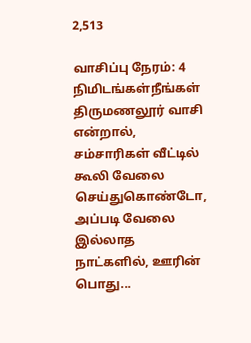2,513

வாசிப்பு நேரம்: 4 நிமிடங்கள்நீங்கள் திருமணலூர் வாசி என்றால், சம்சாரிகள் வீட்டில் கூலி வேலை செய்துகொண்டோ, அப்படி வேலை இல்லாத நாட்களில், ஊரின் பொது...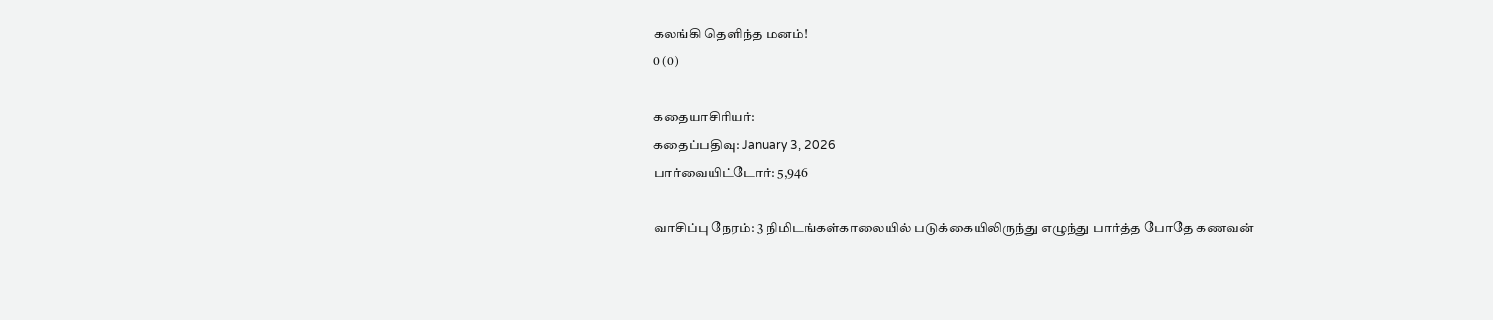கலங்கி தெளிந்த மனம்!
0 (0)

கதையாசிரியர்:
கதைப்பதிவு: January 3, 2026
பார்வையிட்டோர்: 5,946

வாசிப்பு நேரம்: 3 நிமிடங்கள்காலையில் படுக்கையிலிருந்து எழுந்து பார்த்த போதே கணவன்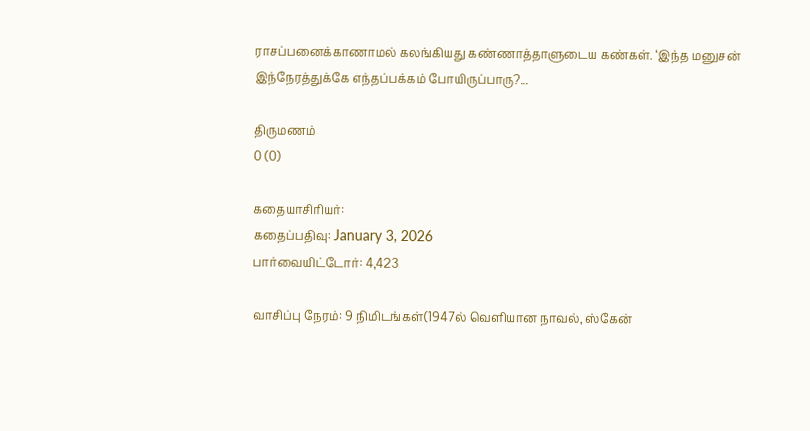ராசப்பனைக்காணாமல் கலங்கியது கண்ணாத்தாளுடைய கண்கள். ‘இந்த மனுசன் இந்நேரத்துக்கே எந்தப்பக்கம் போயிருப்பாரு?...

திருமணம்
0 (0)

கதையாசிரியர்:
கதைப்பதிவு: January 3, 2026
பார்வையிட்டோர்: 4,423

வாசிப்பு நேரம்: 9 நிமிடங்கள்(1947ல் வெளியான நாவல், ஸ்கேன்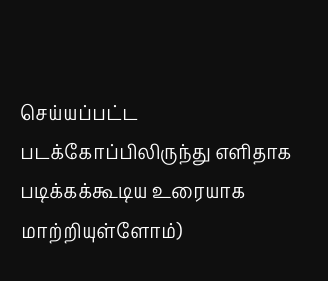செய்யப்பட்ட படக்கோப்பிலிருந்து எளிதாக படிக்கக்கூடிய உரையாக மாற்றியுள்ளோம்)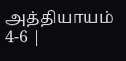அத்தியாயம்  4-6 |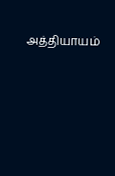அத்தியாயம்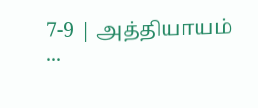7-9 | அத்தியாயம் ...